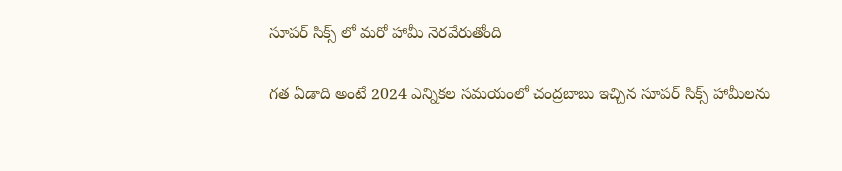సూపర్ సిక్స్ లో మరో హామీ నెరవేరుతోంది

గత ఏడాది అంటే 2024 ఎన్నికల సమయంలో చంద్రబాబు ఇచ్చిన సూపర్ సిక్స్ హామీలను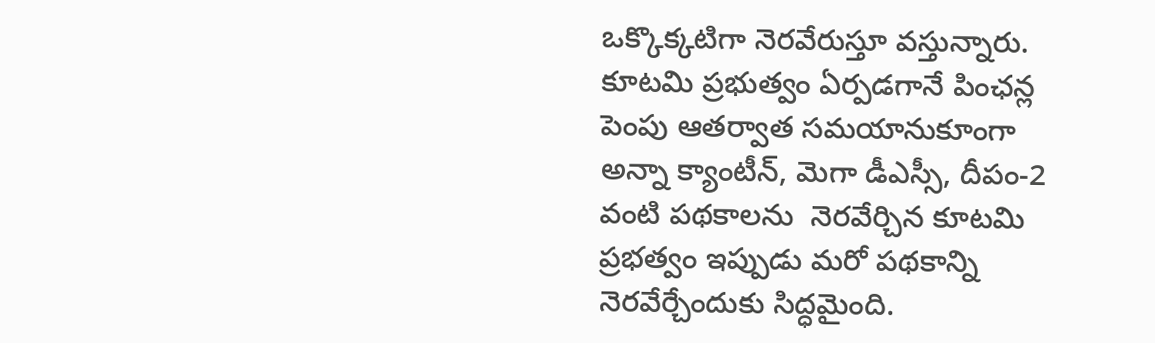ఒక్కొక్కటిగా నెరవేరుస్తూ వస్తున్నారు. కూటమి ప్రభుత్వం ఏర్పడగానే పింఛన్ల పెంపు ఆతర్వాత సమయానుకూంగా అన్నా క్యాంటీన్, మెగా డీఎస్సీ, దీపం-2 వంటి పథకాలను  నెరవేర్చిన కూటమి ప్రభత్వం ఇప్పుడు మరో పథకాన్ని నెరవేర్చేందుకు సిద్ధమైంది.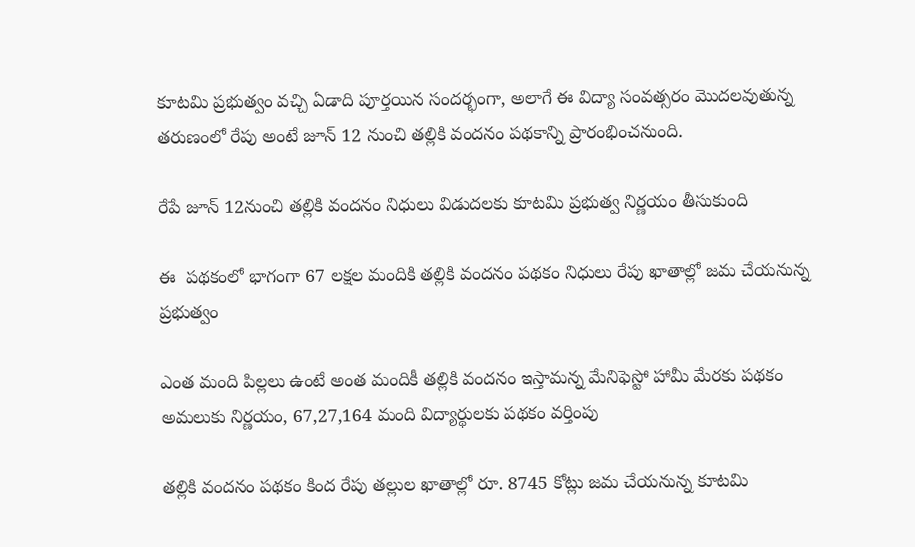కూటమి ప్రభుత్వం వచ్చి ఏడాది పూర్తయిన సందర్భంగా, అలాగే ఈ విద్యా సంవత్సరం మొదలవుతున్న తరుణంలో రేపు అంటే జూన్ 12 నుంచి తల్లికి వందనం పథకాన్ని ప్రారంభించనుంది.

రేపే జూన్ 12నుంచి తల్లికి వందనం నిధులు విడుదలకు కూటమి ప్రభుత్వ నిర్ణయం తీసుకుంది

ఈ  పథకంలో భాగంగా 67 లక్షల మందికి తల్లికి వందనం పథకం నిధులు రేపు ఖాతాల్లో జమ చేయనున్న ప్రభుత్వం

ఎంత మంది పిల్లలు ఉంటే అంత మందికీ తల్లికి వందనం ఇస్తామన్న మేనిఫెస్టో హామీ మేరకు పథకం అమలుకు నిర్ణయం, 67,27,164 మంది విద్యార్థులకు పథకం వర్తింపు

తల్లికి వందనం పథకం కింద రేపు తల్లుల ఖాతాల్లో రూ. 8745 కోట్లు జమ చేయనున్న కూటమి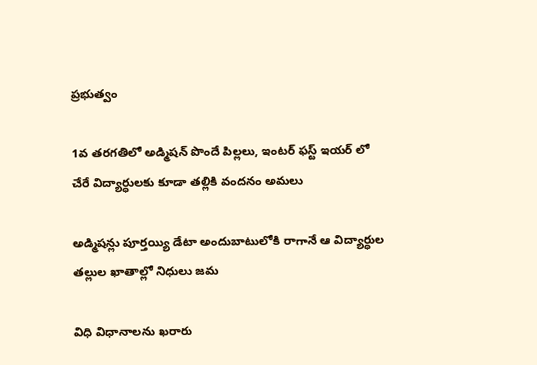ప్రభుత్వం

1వ తరగతిలో అడ్మిషన్ పొందే పిల్లలు, ఇంటర్ ఫస్ట్ ఇయర్ లో చేరే విద్యార్ధులకు కూడా తల్లికి వందనం అమలు

అడ్మిషన్లు పూర్తయ్యి డేటా అందుబాటులోకి రాగానే ఆ విద్యార్ధుల తల్లుల ఖాతాల్లో నిధులు జమ

విధి విధానాలను ఖరారు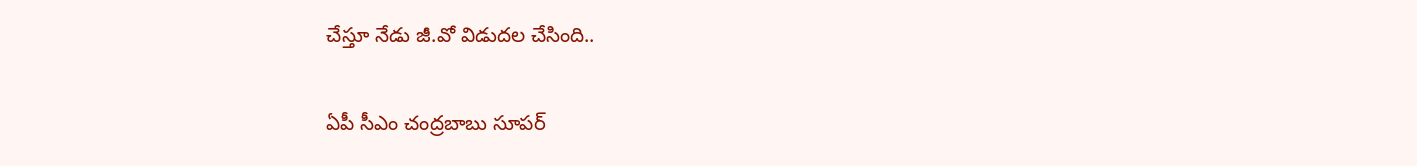చేస్తూ నేడు జీ.వో విడుదల చేసింది..

ఏపీ సీఎం చంద్రబాబు సూపర్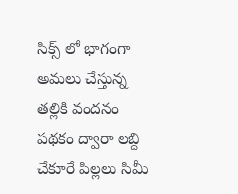సిక్స్ లో భాగంగా అమలు చేస్తున్న తల్లికి వందనం పథకం ద్వారా లబ్ది చేకూరే పిల్లలు సిమీ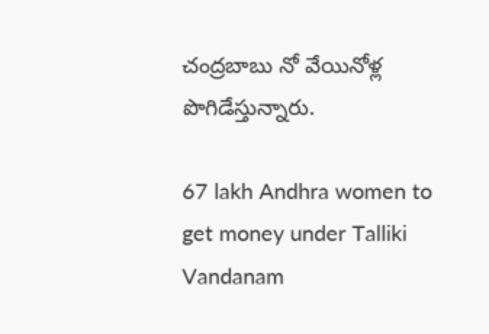చంద్రబాబు నో వేయినోళ్ల పొగిడేస్తున్నారు.

67 lakh Andhra women to get money under Talliki Vandanam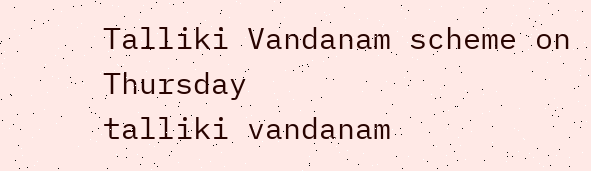Talliki Vandanam scheme on Thursday
talliki vandanam